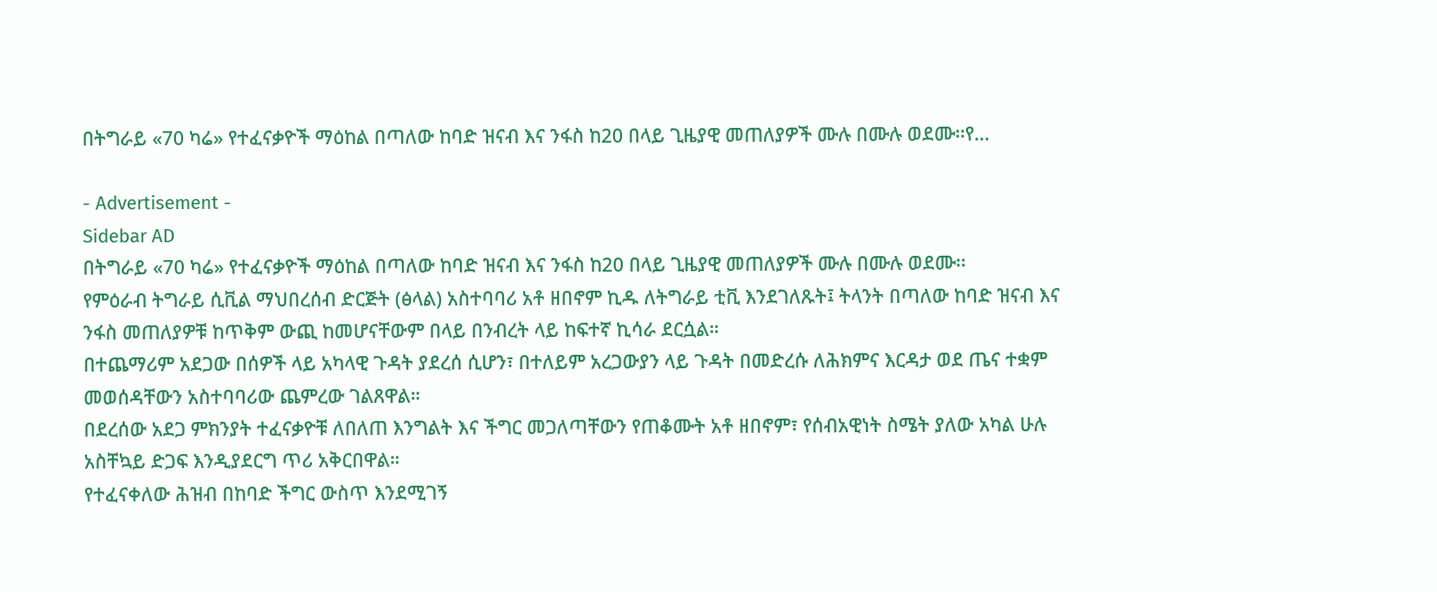በትግራይ «70 ካሬ» የተፈናቃዮች ማዕከል በጣለው ከባድ ዝናብ እና ንፋስ ከ20 በላይ ጊዜያዊ መጠለያዎች ሙሉ በሙሉ ወደሙ፡፡የ…

- Advertisement -
Sidebar AD
በትግራይ «70 ካሬ» የተፈናቃዮች ማዕከል በጣለው ከባድ ዝናብ እና ንፋስ ከ20 በላይ ጊዜያዊ መጠለያዎች ሙሉ በሙሉ ወደሙ፡፡
የምዕራብ ትግራይ ሲቪል ማህበረሰብ ድርጅት (ፅላል) አስተባባሪ አቶ ዘበኖም ኪዱ ለትግራይ ቲቪ እንደገለጹት፤ ትላንት በጣለው ከባድ ዝናብ እና ንፋስ መጠለያዎቹ ከጥቅም ውጪ ከመሆናቸውም በላይ በንብረት ላይ ከፍተኛ ኪሳራ ደርሷል።
በተጨማሪም አደጋው በሰዎች ላይ አካላዊ ጉዳት ያደረሰ ሲሆን፣ በተለይም አረጋውያን ላይ ጉዳት በመድረሱ ለሕክምና እርዳታ ወደ ጤና ተቋም መወሰዳቸውን አስተባባሪው ጨምረው ገልጸዋል።
በደረሰው አደጋ ምክንያት ተፈናቃዮቹ ለበለጠ እንግልት እና ችግር መጋለጣቸውን የጠቆሙት አቶ ዘበኖም፣ የሰብአዊነት ስሜት ያለው አካል ሁሉ አስቸኳይ ድጋፍ እንዲያደርግ ጥሪ አቅርበዋል።
የተፈናቀለው ሕዝብ በከባድ ችግር ውስጥ እንደሚገኝ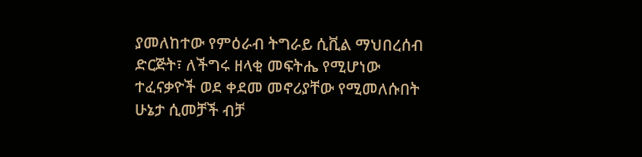ያመለከተው የምዕራብ ትግራይ ሲቪል ማህበረሰብ ድርጅት፣ ለችግሩ ዘላቂ መፍትሔ የሚሆነው ተፈናቃዮች ወደ ቀደመ መኖሪያቸው የሚመለሱበት ሁኔታ ሲመቻች ብቻ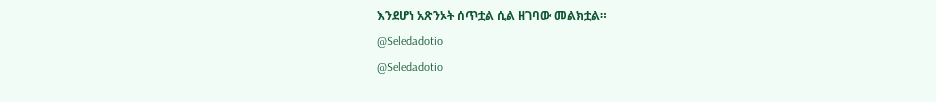እንደሆነ አጽንኦት ሰጥቷል ሲል ዘገባው መልክቷል።
@Seledadotio
@Seledadotio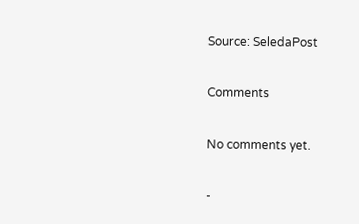Source: SeledaPost

Comments

No comments yet.

-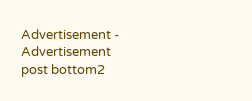Advertisement -
Advertisement post bottom2